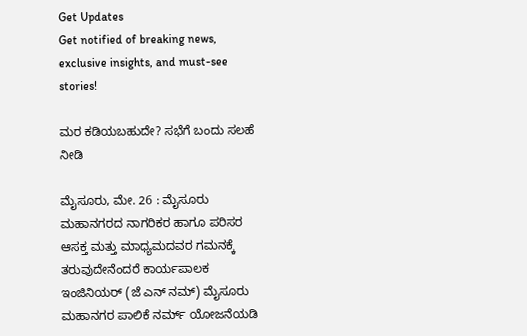Get Updates
Get notified of breaking news, exclusive insights, and must-see stories!

ಮರ ಕಡಿಯಬಹುದೇ? ಸಭೆಗೆ ಬಂದು ಸಲಹೆ ನೀಡಿ

ಮೈಸೂರು, ಮೇ. 26 : ಮೈಸೂರು ಮಹಾನಗರದ ನಾಗರಿಕರ ಹಾಗೂ ಪರಿಸರ ಆಸಕ್ತ ಮತ್ತು ಮಾಧ್ಯಮದವರ ಗಮನಕ್ಕೆ ತರುವುದೇನೆಂದರೆ ಕಾರ್ಯಪಾಲಕ ಇಂಜಿನಿಯರ್ (ಜೆ ಎನ್ ನಮ್) ಮೈಸೂರು ಮಹಾನಗರ ಪಾಲಿಕೆ ನರ್ಮ್ ಯೋಜನೆಯಡಿ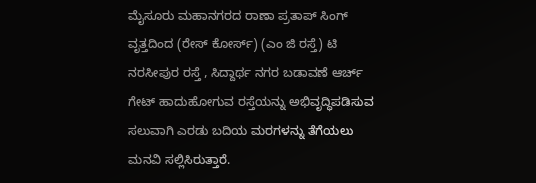ಮೈಸೂರು ಮಹಾನಗರದ ರಾಣಾ ಪ್ರತಾಪ್ ಸಿಂಗ್ ವೃತ್ತದಿಂದ (ರೇಸ್ ಕೋರ್ಸ್) (ಎಂ ಜಿ ರಸ್ತೆ) ಟಿ ನರಸೀಪುರ ರಸ್ತೆ , ಸಿದ್ದಾರ್ಥ ನಗರ ಬಡಾವಣೆ ಆರ್ಚ್ ಗೇಟ್ ಹಾದುಹೋಗುವ ರಸ್ತೆಯನ್ನು ಅಭಿವೃದ್ಧಿಪಡಿಸುವ ಸಲುವಾಗಿ ಎರಡು ಬದಿಯ ಮರಗಳನ್ನು ತೆಗೆಯಲು ಮನವಿ ಸಲ್ಲಿಸಿರುತ್ತಾರೆ.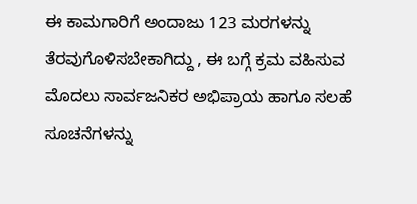ಈ ಕಾಮಗಾರಿಗೆ ಅಂದಾಜು 123 ಮರಗಳನ್ನು ತೆರವುಗೊಳಿಸಬೇಕಾಗಿದ್ದು , ಈ ಬಗ್ಗೆ ಕ್ರಮ ವಹಿಸುವ ಮೊದಲು ಸಾರ್ವಜನಿಕರ ಅಭಿಪ್ರಾಯ ಹಾಗೂ ಸಲಹೆ ಸೂಚನೆಗಳನ್ನು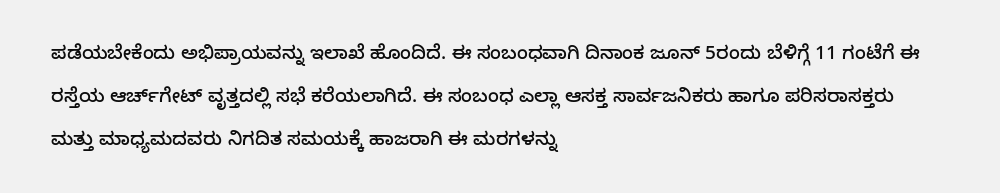ಪಡೆಯಬೇಕೆಂದು ಅಭಿಪ್ರಾಯವನ್ನು ಇಲಾಖೆ ಹೊಂದಿದೆ. ಈ ಸಂಬಂಧವಾಗಿ ದಿನಾಂಕ ಜೂನ್ 5ರಂದು ಬೆಳಿಗ್ಗೆ 11 ಗಂಟೆಗೆ ಈ ರಸ್ತೆಯ ಆರ್ಚ್‌ಗೇಟ್ ವೃತ್ತದಲ್ಲಿ ಸಭೆ ಕರೆಯಲಾಗಿದೆ. ಈ ಸಂಬಂಧ ಎಲ್ಲಾ ಆಸಕ್ತ ಸಾರ್ವಜನಿಕರು ಹಾಗೂ ಪರಿಸರಾಸಕ್ತರು ಮತ್ತು ಮಾಧ್ಯಮದವರು ನಿಗದಿತ ಸಮಯಕ್ಕೆ ಹಾಜರಾಗಿ ಈ ಮರಗಳನ್ನು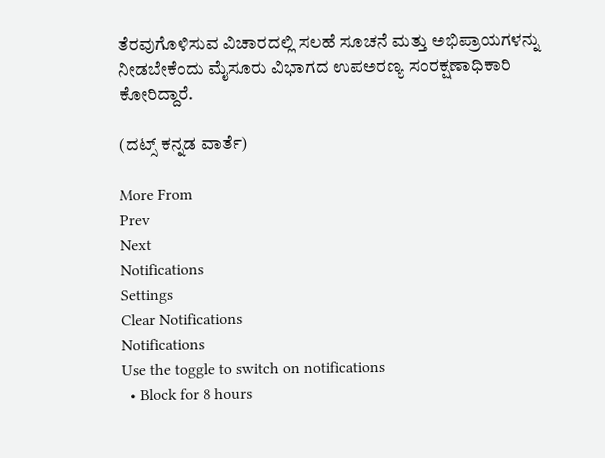ತೆರವುಗೊಳಿಸುವ ವಿಚಾರದಲ್ಲಿ ಸಲಹೆ ಸೂಚನೆ ಮತ್ತು ಅಭಿಪ್ರಾಯಗಳನ್ನು ನೀಡಬೇಕೆಂದು ಮೈಸೂರು ವಿಭಾಗದ ಉಪಅರಣ್ಯ ಸಂರಕ್ಷಣಾಧಿಕಾರಿ ಕೋರಿದ್ದಾರೆ.

(ದಟ್ಸ್ ಕನ್ನಡ ವಾರ್ತೆ)

More From
Prev
Next
Notifications
Settings
Clear Notifications
Notifications
Use the toggle to switch on notifications
  • Block for 8 hours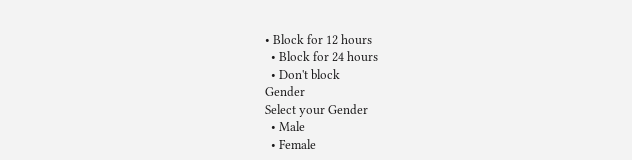• Block for 12 hours
  • Block for 24 hours
  • Don't block
Gender
Select your Gender
  • Male
  • Female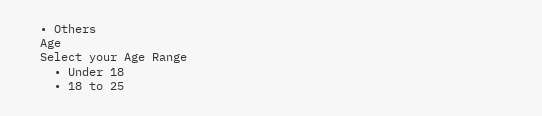• Others
Age
Select your Age Range
  • Under 18
  • 18 to 25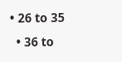• 26 to 35
  • 36 to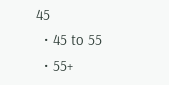45
  • 45 to 55
  • 55+